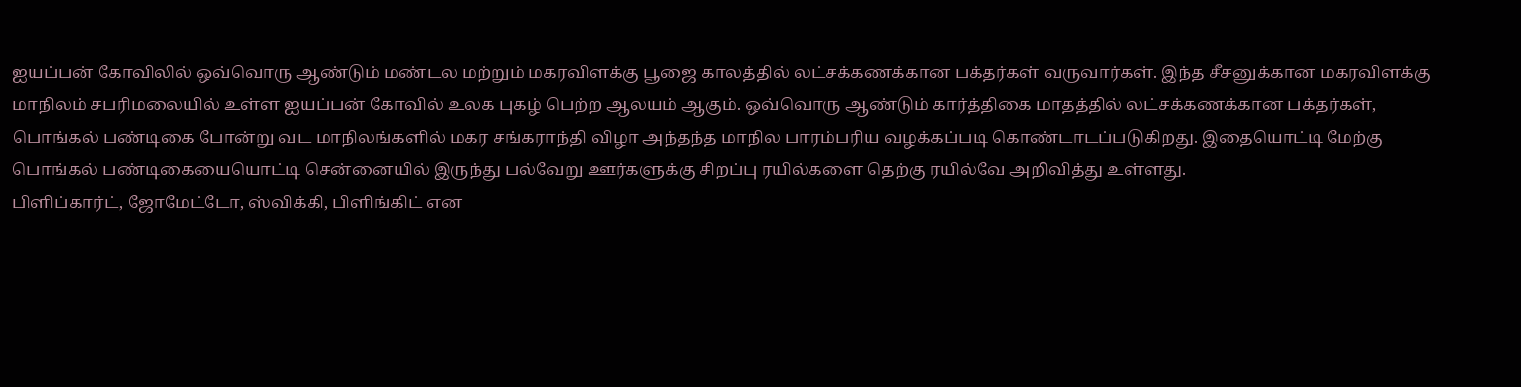ஐயப்பன் கோவிலில் ஒவ்வொரு ஆண்டும் மண்டல மற்றும் மகரவிளக்கு பூஜை காலத்தில் லட்சக்கணக்கான பக்தர்கள் வருவார்கள். இந்த சீசனுக்கான மகரவிளக்கு
மாநிலம் சபரிமலையில் உள்ள ஐயப்பன் கோவில் உலக புகழ் பெற்ற ஆலயம் ஆகும். ஒவ்வொரு ஆண்டும் கார்த்திகை மாதத்தில் லட்சக்கணக்கான பக்தர்கள்,
பொங்கல் பண்டிகை போன்று வட மாநிலங்களில் மகர சங்கராந்தி விழா அந்தந்த மாநில பாரம்பரிய வழக்கப்படி கொண்டாடப்படுகிறது. இதையொட்டி மேற்கு
பொங்கல் பண்டிகையையொட்டி சென்னையில் இருந்து பல்வேறு ஊர்களுக்கு சிறப்பு ரயில்களை தெற்கு ரயில்வே அறிவித்து உள்ளது.
பிளிப்கார்ட், ஜோமேட்டோ, ஸ்விக்கி, பிளிங்கிட் என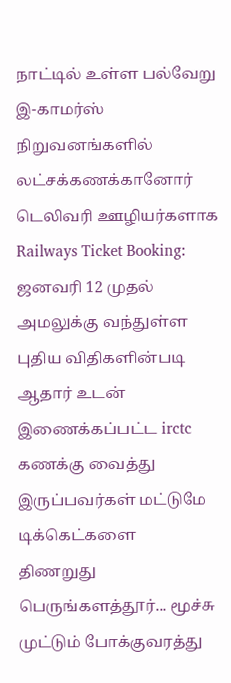நாட்டில் உள்ள பல்வேறு இ-காமர்ஸ் நிறுவனங்களில் லட்சக்கணக்கானோர் டெலிவரி ஊழியர்களாக
Railways Ticket Booking: ஜனவரி 12 முதல் அமலுக்கு வந்துள்ள புதிய விதிகளின்படி ஆதார் உடன் இணைக்கப்பட்ட irctc கணக்கு வைத்து இருப்பவர்கள் மட்டுமே டிக்கெட்களை
திணறுது பெருங்களத்தூர்... மூச்சு முட்டும் போக்குவரத்து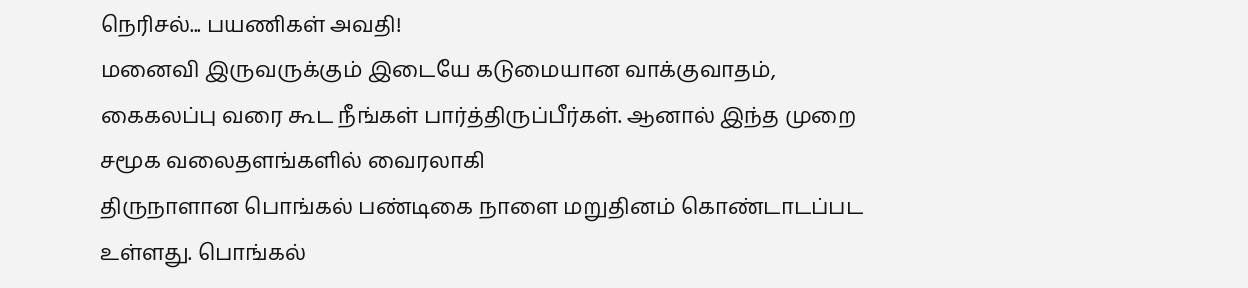நெரிசல்... பயணிகள் அவதி!
மனைவி இருவருக்கும் இடையே கடுமையான வாக்குவாதம், கைகலப்பு வரை கூட நீங்கள் பார்த்திருப்பீர்கள். ஆனால் இந்த முறை சமூக வலைதளங்களில் வைரலாகி
திருநாளான பொங்கல் பண்டிகை நாளை மறுதினம் கொண்டாடப்பட உள்ளது. பொங்கல்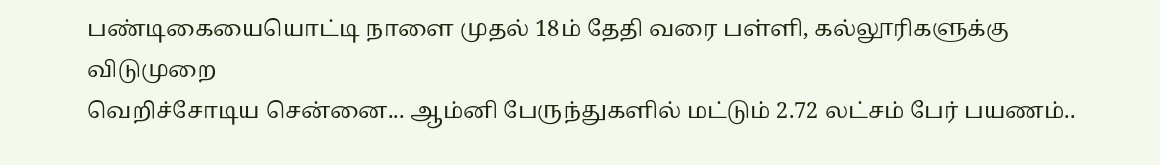பண்டிகையையொட்டி நாளை முதல் 18ம் தேதி வரை பள்ளி, கல்லூரிகளுக்கு விடுமுறை
வெறிச்சோடிய சென்னை... ஆம்னி பேருந்துகளில் மட்டும் 2.72 லட்சம் பேர் பயணம்..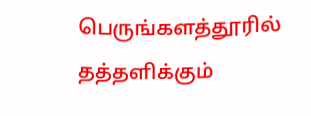பெருங்களத்தூரில் தத்தளிக்கும்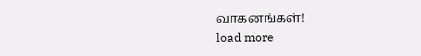வாகனங்கள்!
load more